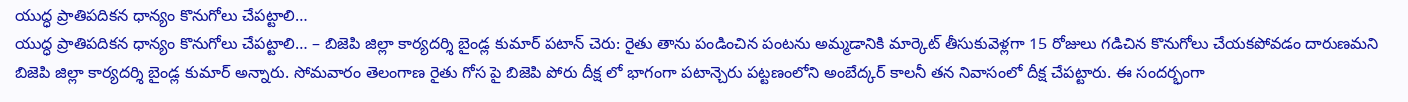యుద్ధ ప్రాతిపదికన ధాన్యం కొనుగోలు చేపట్టాలి…
యుద్ధ ప్రాతిపదికన ధాన్యం కొనుగోలు చేపట్టాలి… – బిజెపి జిల్లా కార్యదర్శి బైండ్ల కుమార్ పటాన్ చెరు: రైతు తాను పండించిన పంటను అమ్మడానికి మార్కెట్ తీసుకువెళ్లగా 15 రోజులు గడిచిన కొనుగోలు చేయకపోవడం దారుణమని బిజెపి జిల్లా కార్యదర్శి బైండ్ల కుమార్ అన్నారు. సోమవారం తెలంగాణ రైతు గోస పై బిజెపి పోరు దీక్ష లో భాగంగా పటాన్చెరు పట్టణంలోని అంబేద్కర్ కాలనీ తన నివాసంలో దీక్ష చేపట్టారు. ఈ సందర్భంగా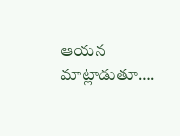ఆయన మాట్లాడుతూ….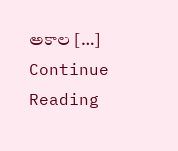అకాల […]
Continue Reading